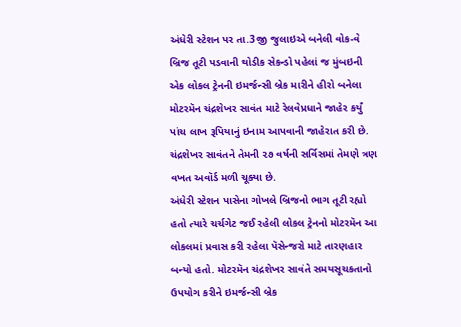અંધેરી સ્ટેશન પર તા.3જી જુલાઇએ બનેલી વોક-વે બ્રિજ તૂટી પડવાની થોડીક સેકન્ડો પહેલાં જ મુંબઇની એક લોકલ ટ્રેનની ઇમર્જન્સી બ્રેક મારીને હીરો બનેલા મોટરમૅન ચંદ્રશેખર સાવંત માટે રેલવેપ્રધાને જાહેર કર્યું પાંચ લાખ રૂપિયાનું ઇનામ આપવાની જાહેરાત કરી છે. ચંદ્રશેખર સાવંતને તેમની ૨૭ વર્ષની સર્વિસમાં તેમણે ત્રણ વખત અવૉર્ડ મળી ચૂક્યા છે.
અંધેરી સ્ટેશન પાસેના ગોખલે બ્રિજનો ભાગ તૂટી રહ્યો હતો ત્યારે ચર્ચગેટ જઈ રહેલી લોકલ ટ્રેનનો મોટરમૅન આ લોકલમાં પ્રવાસ કરી રહેલા પૅસેન્જરો માટે તારણહાર બન્યો હતો. મોટરમૅન ચંદ્રશેખર સાવંતે સમયસૂચકતાનો ઉપયોગ કરીને ઇમર્જન્સી બ્રેક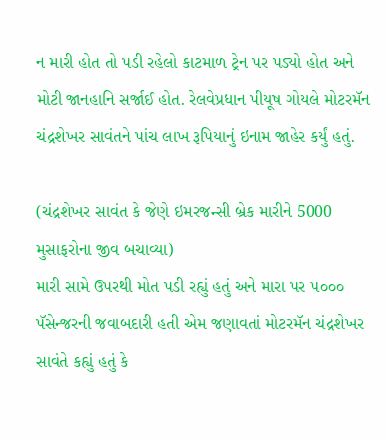ન મારી હોત તો પડી રહેલો કાટમાળ ટ્રેન પર પડ્યો હોત અને મોટી જાનહાનિ સર્જાઈ હોત. રેલવેપ્રધાન પીયૂષ ગોયલે મોટરમૅન ચંદ્રશેખર સાવંતને પાંચ લાખ રૂપિયાનું ઇનામ જાહેર કર્યું હતું.

(ચંદ્રશેખર સાવંત કે જેણે ઇમરજન્સી બ્રેક મારીને 5000 મુસાફરોના જીવ બચાવ્યા)
મારી સામે ઉપરથી મોત પડી રહ્યું હતું અને મારા પર ૫૦૦૦ પૅસેન્જરની જવાબદારી હતી એમ જણાવતાં મોટરમૅન ચંદ્રશેખર સાવંતે કહ્યું હતું કે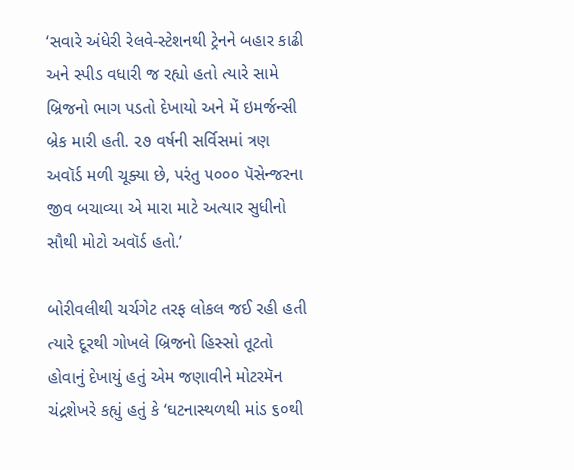‘સવારે અંધેરી રેલવે-સ્ટેશનથી ટ્રેનને બહાર કાઢી અને સ્પીડ વધારી જ રહ્યો હતો ત્યારે સામે બ્રિજનો ભાગ પડતો દેખાયો અને મેં ઇમર્જન્સી બ્રેક મારી હતી. ૨૭ વર્ષની સર્વિસમાં ત્રણ અવૉર્ડ મળી ચૂક્યા છે, પરંતુ ૫૦૦૦ પૅસેન્જરના જીવ બચાવ્યા એ મારા માટે અત્યાર સુધીનો સૌથી મોટો અવૉર્ડ હતો.’

બોરીવલીથી ચર્ચગેટ તરફ લોકલ જઈ રહી હતી ત્યારે દૂરથી ગોખલે બ્રિજનો હિસ્સો તૂટતો હોવાનું દેખાયું હતું એમ જણાવીને મોટરમૅન ચંદ્રશેખરે કહ્યું હતું કે ‘ઘટનાસ્થળથી માંડ ૬૦થી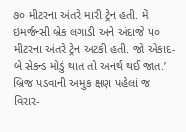૭૦ મીટરના અંતરે મારી ટ્રેન હતી. મેં ઇમર્જન્સી બ્રેક લગાડી અને અંદાજે ૫૦ મીટરના અંતરે ટ્રેન અટકી હતી. જો એકાદ-બે સેકન્ડ મોડું થાત તો અનર્થ થઈ જાત.’
બ્રિજ પડવાની અમુક ક્ષણ પહેલાં જ વિરાર-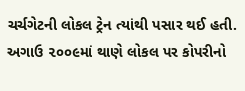ચર્ચગેટની લોકલ ટ્રેન ત્યાંથી પસાર થઈ હતી. અગાઉ ૨૦૦૯માં થાણે લોકલ પર કોપરીનો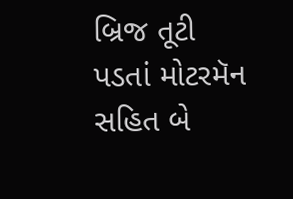બ્રિજ તૂટી પડતાં મોટરમૅન સહિત બે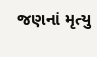જણનાં મૃત્યુ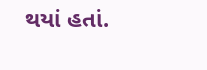થયાં હતાં.